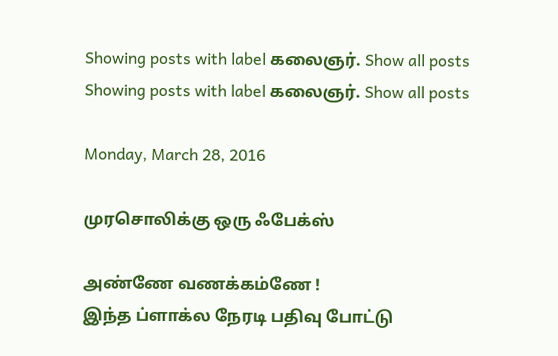Showing posts with label கலைஞர். Show all posts
Showing posts with label கலைஞர். Show all posts

Monday, March 28, 2016

முரசொலிக்கு ஒரு ஃபேக்ஸ்

அண்ணே வணக்கம்ணே !
இந்த ப்ளாக்ல நேரடி பதிவு போட்டு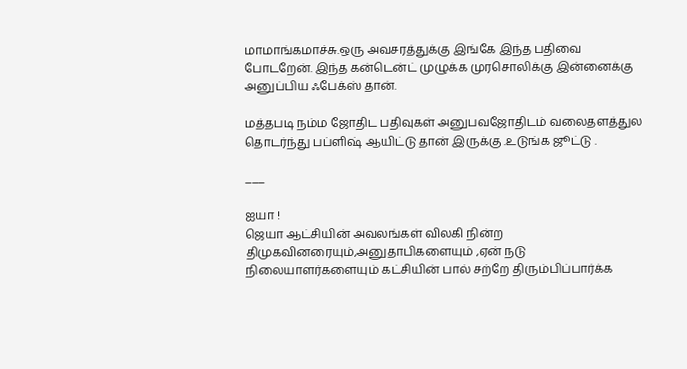மாமாங்கமாச்சு.ஒரு அவசரத்துக்கு இங்கே இந்த பதிவை போடறேன். இந்த கன்டென்ட் முழுக்க முரசொலிக்கு இன்னைக்கு  அனுப்பிய ஃபேக்ஸ் தான்.

மத்தபடி நம்ம ஜோதிட பதிவுகள் அனுபவஜோதிடம் வலைதளத்துல தொடர்ந்து பப்ளிஷ் ஆயிட்டு தான் இருக்கு .உடுங்க ஜூட்டு .

___

ஐயா !
ஜெயா ஆட்சியின் அவலங்கள் விலகி நின்ற திமுகவினரையும்,அனுதாபிகளையும் ,ஏன் நடு  நிலையாளர்களையும் கட்சியின் பால் சற்றே திரும்பிப்பார்க்க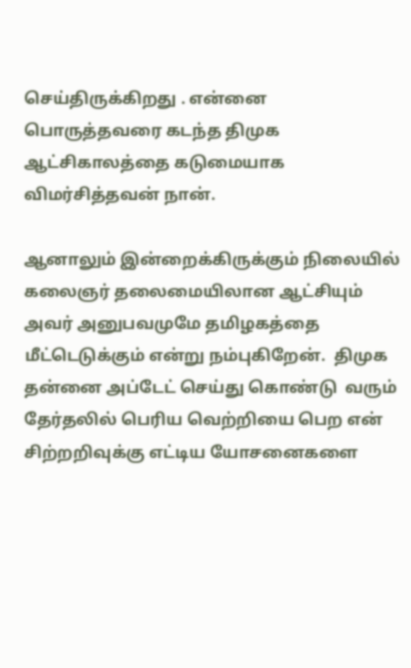செய்திருக்கிறது . என்னை பொருத்தவரை கடந்த திமுக ஆட்சிகாலத்தை கடுமையாக விமர்சித்தவன் நான்.

ஆனாலும் இன்றைக்கிருக்கும் நிலையில் கலைஞர் தலைமையிலான ஆட்சியும் அவர் அனுபவமுமே தமிழகத்தை மீட்டெடுக்கும் என்று நம்புகிறேன்.  திமுக தன்னை அப்டேட் செய்து கொண்டு  வரும் தேர்தலில் பெரிய வெற்றியை பெற என் சிற்றறிவுக்கு எட்டிய யோசனைகளை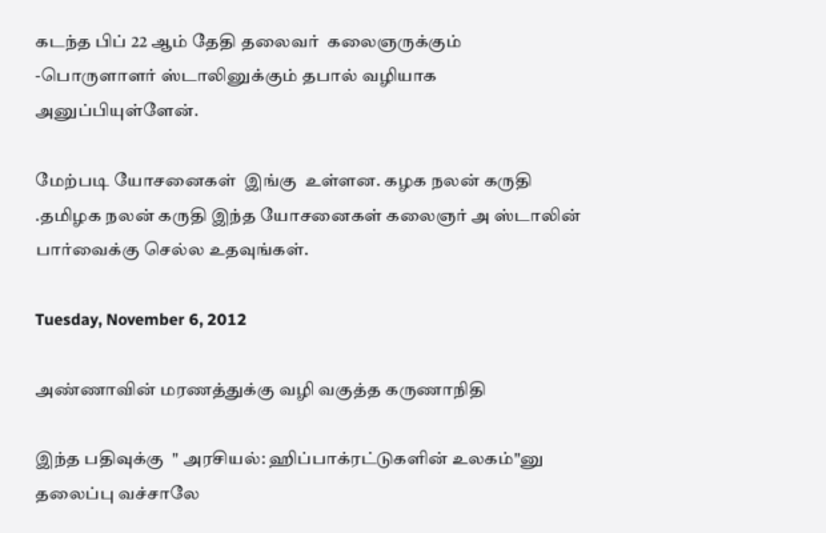கடந்த பிப் 22 ஆம் தேதி தலைவர்  கலைஞருக்கும்  -பொருளாளர் ஸ்டாலினுக்கும் தபால் வழியாக அனுப்பியுள்ளேன்.

மேற்படி யோசனைகள்  இங்கு  உள்ளன. கழக நலன் கருதி .தமிழக நலன் கருதி இந்த யோசனைகள் கலைஞர் அ ஸ்டாலின் பார்வைக்கு செல்ல உதவுங்கள்.

Tuesday, November 6, 2012

அண்ணாவின் மரணத்துக்கு வழி வகுத்த கருணாநிதி

இந்த பதிவுக்கு  " அரசியல்: ஹிப்பாக்ரட்டுகளின் உலகம்"னு தலைப்பு வச்சாலே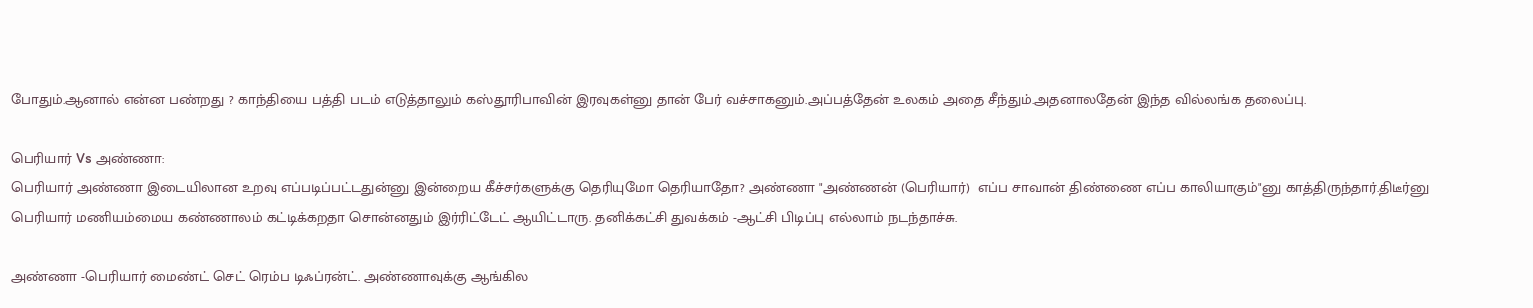போதும்.ஆனால் என்ன பண்றது ? காந்தியை பத்தி படம் எடுத்தாலும் கஸ்தூரிபாவின் இரவுகள்னு தான் பேர் வச்சாகனும்.அப்பத்தேன் உலகம் அதை சீந்தும்.அதனாலதேன் இந்த வில்லங்க தலைப்பு.

பெரியார் Vs அண்ணா:
பெரியார் அண்ணா இடையிலான உறவு எப்படிப்பட்டதுன்னு இன்றைய கீச்சர்களுக்கு தெரியுமோ தெரியாதோ? அண்ணா "அண்ணன் (பெரியார்)  எப்ப சாவான் திண்ணை எப்ப காலியாகும்"னு காத்திருந்தார்.திடீர்னு பெரியார் மணியம்மைய கண்ணாலம் கட்டிக்கறதா சொன்னதும் இர்ரிட்டேட் ஆயிட்டாரு. தனிக்கட்சி துவக்கம் -ஆட்சி பிடிப்பு எல்லாம் நடந்தாச்சு.

அண்ணா -பெரியார் மைண்ட் செட் ரெம்ப டிஃப்ரன்ட். அண்ணாவுக்கு ஆங்கில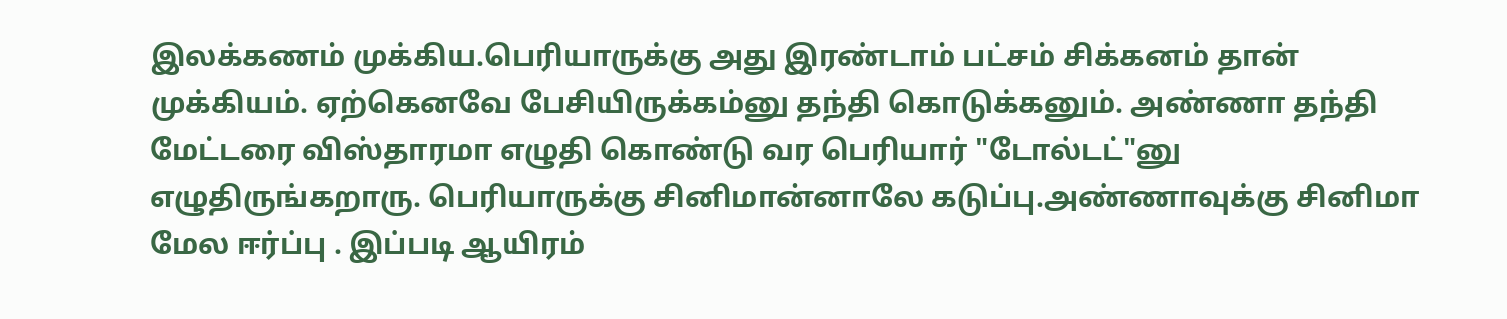இலக்கணம் முக்கிய.பெரியாருக்கு அது இரண்டாம் பட்சம் சிக்கனம் தான் முக்கியம். ஏற்கெனவே பேசியிருக்கம்னு தந்தி கொடுக்கனும். அண்ணா தந்தி மேட்டரை விஸ்தாரமா எழுதி கொண்டு வர பெரியார் "டோல்டட்"னு எழுதிருங்கறாரு. பெரியாருக்கு சினிமான்னாலே கடுப்பு.அண்ணாவுக்கு சினிமா மேல ஈர்ப்பு . இப்படி ஆயிரம்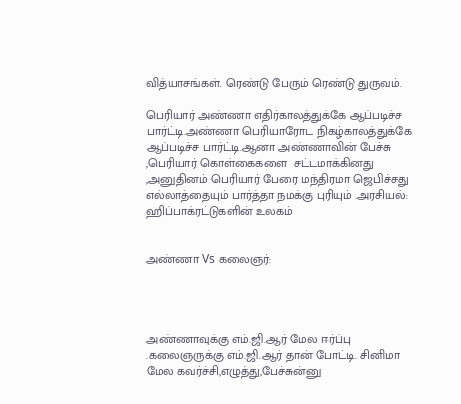வித்யாசங்கள். ரெண்டு பேரும் ரெண்டு துருவம்.

பெரியார் அண்ணா எதிர்காலத்துக்கே ஆப்படிச்ச பார்ட்டி.அண்ணா பெரியாரோட நிகழ்காலத்துக்கே ஆப்படிச்ச பார்ட்டி.ஆனா அண்ணாவின் பேச்சு ,பெரியார் கொள்கைகளை  சட்டமாக்கினது ,அனுதினம் பெரியார் பேரை மந்திரமா ஜெபிச்சது எல்லாத்தையும் பார்த்தா நமக்கு புரியும் .அரசியல்: ஹிப்பாக்ரட்டுகளின் உலகம்


அண்ணா Vs கலைஞர்:




அண்ணாவுக்கு எம்.ஜி.ஆர் மேல ஈர்ப்பு .கலைஞருக்கு எம்.ஜி.ஆர் தான் போட்டி. சினிமா மேல கவர்ச்சி,எழுத்து,பேச்சுன்னு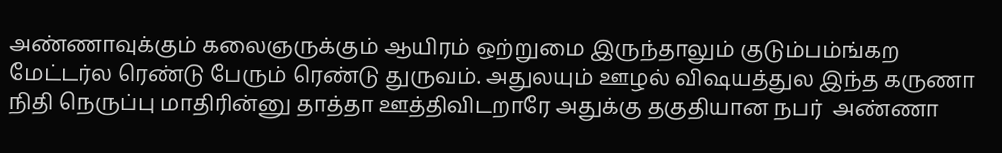அண்ணாவுக்கும் கலைஞருக்கும் ஆயிரம் ஒற்றுமை இருந்தாலும் குடும்பம்ங்கற மேட்டர்ல ரெண்டு பேரும் ரெண்டு துருவம். அதுலயும் ஊழல் விஷயத்துல இந்த கருணா நிதி நெருப்பு மாதிரின்னு தாத்தா ஊத்திவிடறாரே அதுக்கு தகுதியான நபர்  அண்ணா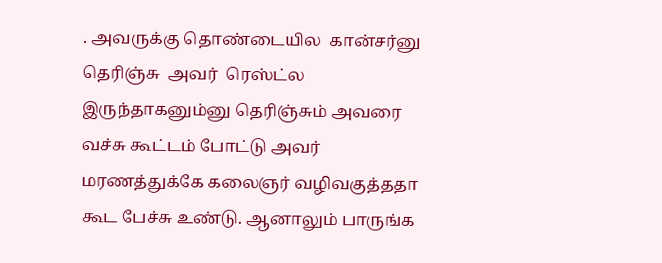. அவருக்கு தொண்டையில  கான்சர்னு தெரிஞ்சு  அவர்  ரெஸ்ட்ல இருந்தாகனும்னு தெரிஞ்சும் அவரை வச்சு கூட்டம் போட்டு அவர் மரணத்துக்கே கலைஞர் வழிவகுத்ததா கூட பேச்சு உண்டு. ஆனாலும் பாருங்க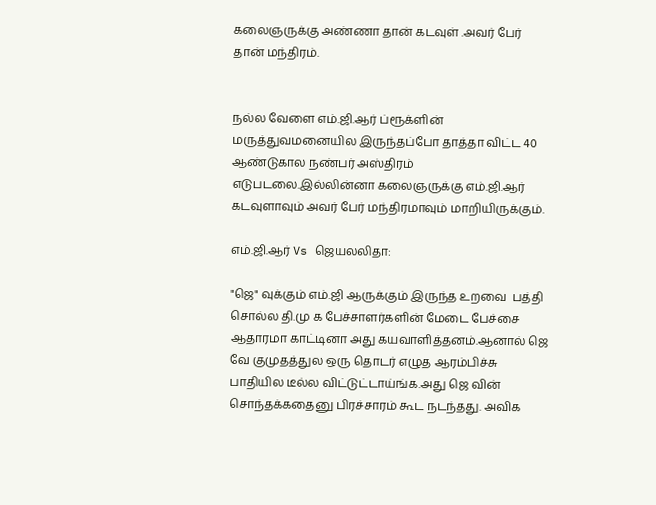கலைஞருக்கு அண்ணா தான் கடவுள் .அவர் பேர் தான் மந்திரம்.


நல்ல வேளை எம்.ஜி.ஆர் ப்ரூக்ளின் மருத்துவமனையில இருந்தப்போ தாத்தா விட்ட 40 ஆண்டுகால நண்பர் அஸ்திரம் எடுபடலை.இல்லின்னா கலைஞருக்கு எம்.ஜி.ஆர் கடவுளாவும் அவர் பேர் மந்திரமாவும் மாறியிருக்கும்.

எம்.ஜி.ஆர் Vs ஜெயலலிதா:

"ஜெ" வுக்கும் எம்.ஜி ஆருக்கும் இருந்த உறவை  பத்தி  சொல்ல தி.மு க பேச்சாளர்களின் மேடை பேச்சை ஆதாரமா காட்டினா அது கயவாளித்தனம்.ஆனால் ஜெ வே குமுதத்துல ஒரு தொடர் எழுத ஆரம்பிச்சு பாதியில டீல்ல விட்டுட்டாய்ங்க.அது ஜெ வின் சொந்தக்கதைனு பிரச்சாரம் கூட நடந்தது. அவிக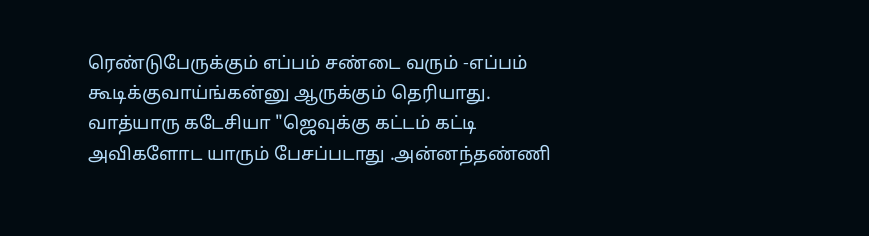ரெண்டுபேருக்கும் எப்பம் சண்டை வரும் -எப்பம் கூடிக்குவாய்ங்கன்னு ஆருக்கும் தெரியாது. வாத்யாரு கடேசியா "ஜெவுக்கு கட்டம் கட்டி அவிகளோட யாரும் பேசப்படாது .அன்னந்தண்ணி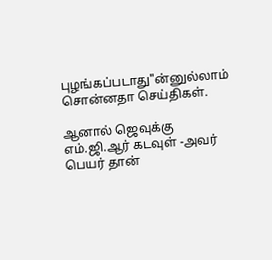புழங்கப்படாது"ன்னுல்லாம் சொன்னதா செய்திகள்.

ஆனால் ஜெவுக்கு எம்.ஜி.ஆர் கடவுள் -அவர் பெயர் தான்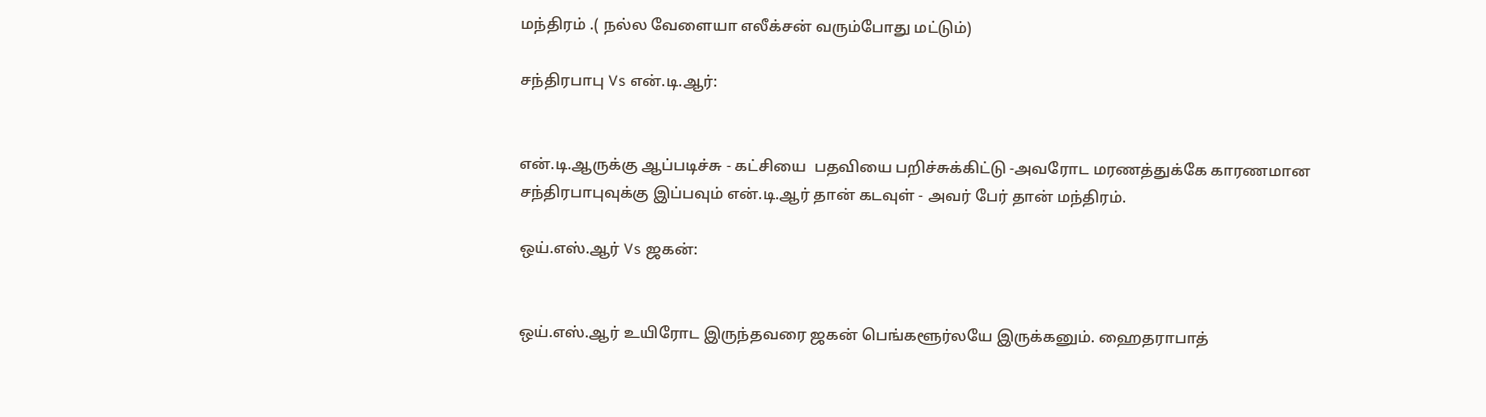மந்திரம் .( நல்ல வேளையா எலீக்சன் வரும்போது மட்டும்)

சந்திரபாபு Vs என்.டி.ஆர்:


என்.டி.ஆருக்கு ஆப்படிச்சு - கட்சியை  பதவியை பறிச்சுக்கிட்டு -அவரோட மரணத்துக்கே காரணமான சந்திரபாபுவுக்கு இப்பவும் என்.டி.ஆர் தான் கடவுள் - அவர் பேர் தான் மந்திரம்.

ஒய்.எஸ்.ஆர் Vs ஜகன்:


ஒய்.எஸ்.ஆர் உயிரோட இருந்தவரை ஜகன் பெங்களூர்லயே இருக்கனும். ஹைதராபாத்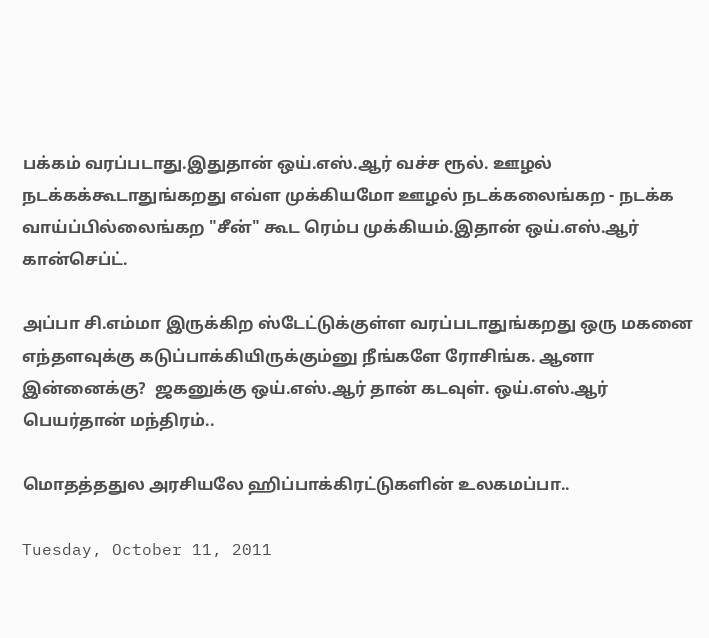பக்கம் வரப்படாது.இதுதான் ஒய்.எஸ்.ஆர் வச்ச ரூல். ஊழல்  நடக்கக்கூடாதுங்கறது எவ்ள முக்கியமோ ஊழல் நடக்கலைங்கற - நடக்க வாய்ப்பில்லைங்கற "சீன்" கூட ரெம்ப முக்கியம்.இதான் ஒய்.எஸ்.ஆர் கான்செப்ட்.

அப்பா சி.எம்மா இருக்கிற ஸ்டேட்டுக்குள்ள வரப்படாதுங்கறது ஒரு மகனை எந்தளவுக்கு கடுப்பாக்கியிருக்கும்னு நீங்களே ரோசிங்க. ஆனா இன்னைக்கு?  ஜகனுக்கு ஒய்.எஸ்.ஆர் தான் கடவுள். ஒய்.எஸ்.ஆர் பெயர்தான் மந்திரம்..

மொதத்ததுல அரசியலே ஹிப்பாக்கிரட்டுகளின் உலகமப்பா..

Tuesday, October 11, 2011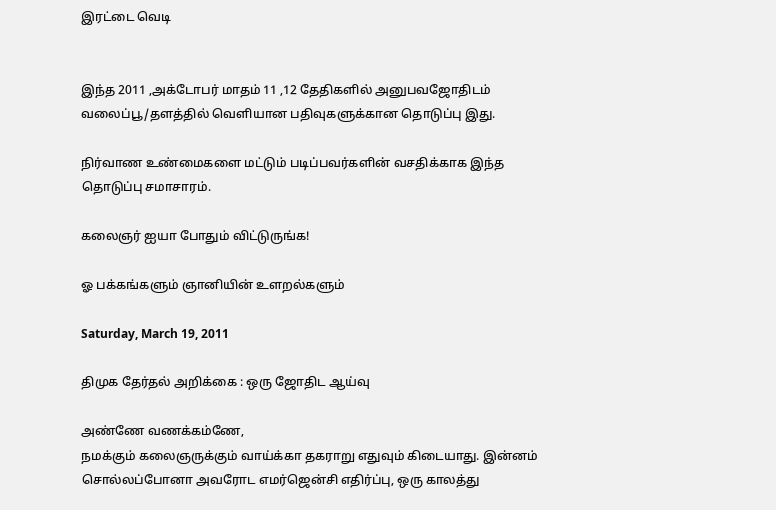இரட்டை வெடி


இந்த 2011 ,அக்டோபர் மாதம் 11 ,12 தேதிகளில் அனுபவஜோதிடம் வலைப்பூ/தளத்தில் வெளியான பதிவுகளுக்கான தொடுப்பு இது.

நிர்வாண உண்மைகளை மட்டும் படிப்பவர்களின் வசதிக்காக இந்த தொடுப்பு சமாசாரம்.

கலைஞர் ஐயா போதும் விட்டுருங்க!

ஓ பக்கங்களும் ஞானியின் உளறல்களும்

Saturday, March 19, 2011

திமுக தேர்தல் அறிக்கை : ஒரு ஜோதிட ஆய்வு

அண்ணே வணக்கம்ணே,
நமக்கும் கலைஞருக்கும் வாய்க்கா தகராறு எதுவும் கிடையாது. இன்னம் சொல்லப்போனா அவரோட எமர்ஜென்சி எதிர்ப்பு, ஒரு காலத்து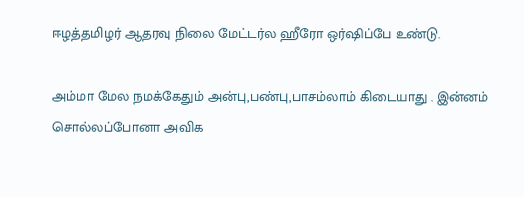ஈழத்தமிழர் ஆதரவு நிலை மேட்டர்ல ஹீரோ ஒர்ஷிப்பே உண்டு.

அம்மா மேல நமக்கேதும் அன்பு,பண்பு,பாசம்லாம் கிடையாது . இன்னம் சொல்லப்போனா அவிக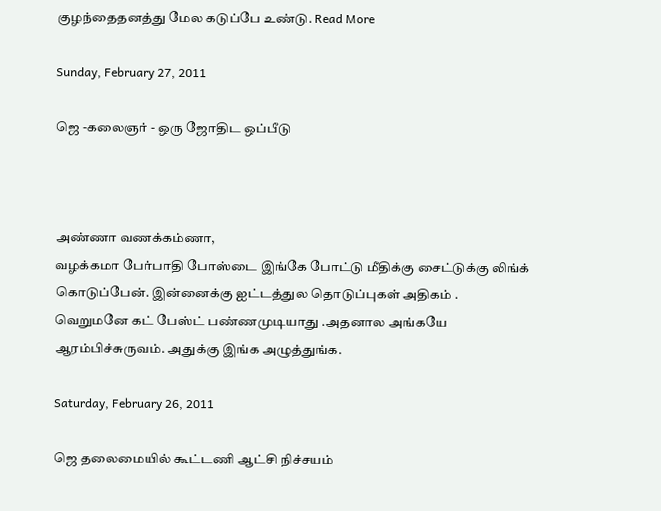குழந்தைதனத்து மேல கடுப்பே உண்டு. Read More

Sunday, February 27, 2011

ஜெ -கலைஞர் - ஒரு ஜோதிட ஒப்பீடு



அண்ணா வணக்கம்ணா,
வழக்கமா பேர்பாதி போஸ்டை இங்கே போட்டு மீதிக்கு சைட்டுக்கு லிங்க் கொடுப்பேன். இன்னைக்கு ஐட்டத்துல தொடுப்புகள் அதிகம் . வெறுமனே கட் பேஸ்ட் பண்ணமுடியாது .அதனால அங்கயே ஆரம்பிச்சுருவம். அதுக்கு இங்க அழுத்துங்க.

Saturday, February 26, 2011

ஜெ தலைமையில் கூட்டணி ஆட்சி நிச்சயம்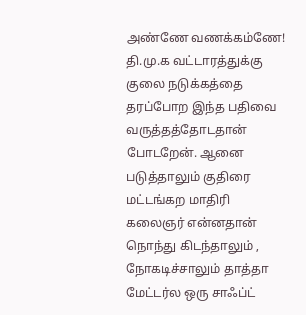அண்ணே வணக்கம்ணே!
தி.மு.க வட்டாரத்துக்கு குலை நடுக்கத்தை தரப்போற இந்த பதிவை வருத்தத்தோடதான் போடறேன். ஆனை படுத்தாலும் குதிரை மட்டங்கற மாதிரி கலைஞர் என்னதான் நொந்து கிடந்தாலும் , நோகடிச்சாலும் தாத்தா மேட்டர்ல ஒரு சாஃப்ட்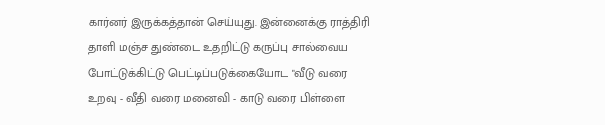கார்னர் இருக்கத்தான் செய்யுது. இன்னைக்கு ராத்திரி தாளி மஞ்ச துண்டை உதறிட்டு கருப்பு சால்வைய போட்டுக்கிட்டு பெட்டிப்படுக்கையோட "வீடு வரை உறவு - வீதி வரை மனைவி - காடு வரை பிள்ளை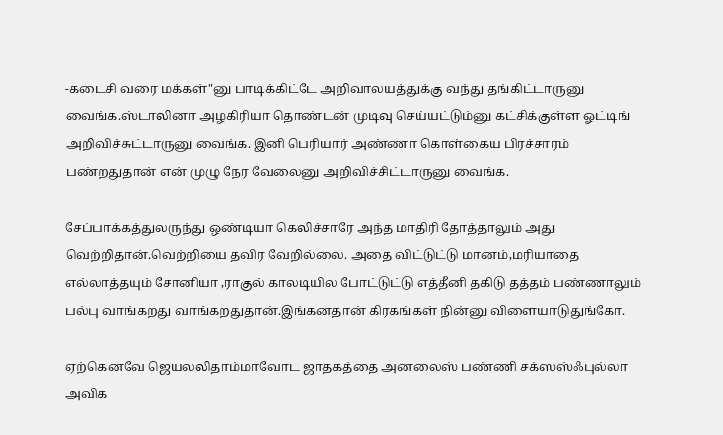-கடைசி வரை மக்கள்"னு பாடிக்கிட்டே அறிவாலயத்துக்கு வந்து தங்கிட்டாருனு வைங்க.ஸ்டாலினா அழகிரியா தொண்டன் முடிவு செய்யட்டும்னு கட்சிக்குள்ள ஓட்டிங் அறிவிச்சுட்டாருனு வைங்க. இனி பெரியார் அண்ணா கொள்கைய பிரச்சாரம் பண்றதுதான் என் முழு நேர வேலைனு அறிவிச்சிட்டாருனு வைங்க.

சேப்பாக்கத்துலருந்து ஒண்டியா கெலிச்சாரே அந்த மாதிரி தோத்தாலும் அது வெற்றிதான்.வெற்றியை தவிர வேறில்லை. அதை விட்டுட்டு மானம்,மரியாதை எல்லாத்தயும் சோனியா ,ராகுல் காலடியில போட்டுட்டு எத்தீனி தகிடு தத்தம் பண்ணாலும் பல்பு வாங்கறது வாங்கறதுதான்.இங்கனதான் கிரகங்கள் நின்னு விளையாடுதுங்கோ.

ஏற்கெனவே ஜெயலலிதாம்மாவோட ஜாதகத்தை அனலைஸ் பண்ணி சக்ஸஸ்ஃபுல்லா அவிக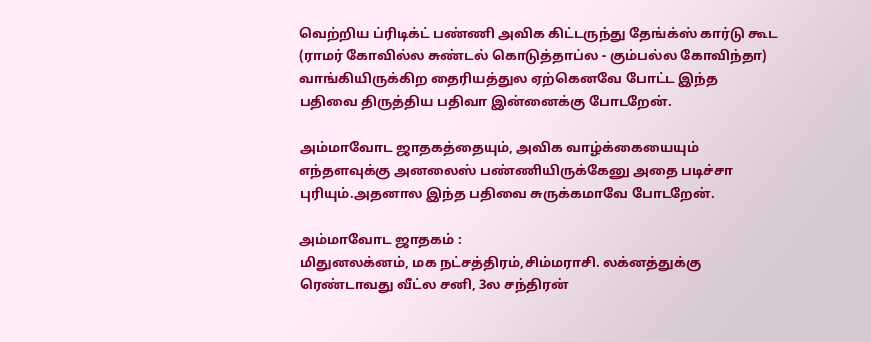வெற்றிய ப்ரிடிக்ட் பண்ணி அவிக கிட்டருந்து தேங்க்ஸ் கார்டு கூட (ராமர் கோவில்ல சுண்டல் கொடுத்தாப்ல - கும்பல்ல கோவிந்தா) வாங்கியிருக்கிற தைரியத்துல ஏற்கெனவே போட்ட இந்த பதிவை திருத்திய பதிவா இன்னைக்கு போடறேன்.

அம்மாவோட ஜாதகத்தையும், அவிக வாழ்க்கையையும் எந்தளவுக்கு அனலைஸ் பண்ணியிருக்கேனு அதை படிச்சா புரியும்.அதனால இந்த பதிவை சுருக்கமாவே போடறேன்.

அம்மாவோட ஜாதகம் :
மிதுனலக்னம், மக நட்சத்திரம்,சிம்மராசி. லக்னத்துக்கு ரெண்டாவது வீட்ல சனி, 3ல சந்திரன்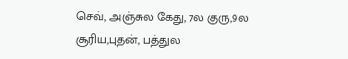செவ், அஞ்சுல கேது, 7ல குரு,9ல சூரிய,புதன், பத்துல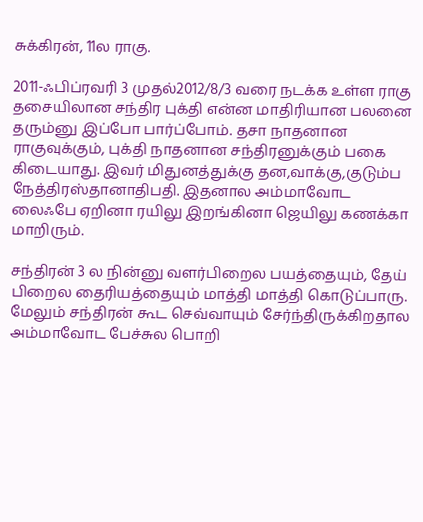சுக்கிரன், 11ல ராகு.

2011-ஃபிப்ரவரி 3 முதல்2012/8/3 வரை நடக்க உள்ள ராகு தசையிலான சந்திர புக்தி என்ன மாதிரியான பலனை தரும்னு இப்போ பார்ப்போம். தசா நாதனான ராகுவுக்கும், புக்தி நாதனான சந்திரனுக்கும் பகை கிடையாது. இவர் மிதுனத்துக்கு தன,வாக்கு,குடும்ப நேத்திரஸ்தானாதிபதி. இதனால அம்மாவோட லைஃபே ஏறினா ரயிலு இறங்கினா ஜெயிலு கணக்கா மாறிரும்.

சந்திரன் 3 ல நின்னு வளர்பிறைல பயத்தையும், தேய் பிறைல தைரியத்தையும் மாத்தி மாத்தி கொடுப்பாரு. மேலும் சந்திரன் கூட செவ்வாயும் சேர்ந்திருக்கிறதால அம்மாவோட பேச்சுல பொறி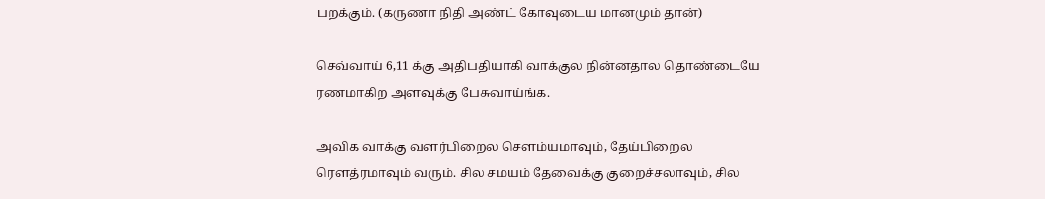பறக்கும். (கருணா நிதி அண்ட் கோவுடைய மானமும் தான்)

செவ்வாய் 6,11 க்கு அதிபதியாகி வாக்குல நின்னதால தொண்டையே ரணமாகிற அளவுக்கு பேசுவாய்ங்க.

அவிக வாக்கு வளர்பிறைல சௌம்யமாவும், தேய்பிறைல ரௌத்ரமாவும் வரும். சில சமயம் தேவைக்கு குறைச்சலாவும், சில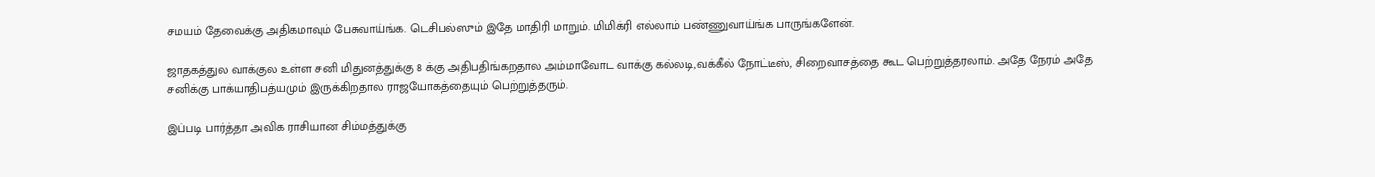சமயம் தேவைக்கு அதிகமாவும் பேசுவாய்ங்க. டெசிபல்ஸும் இதே மாதிரி மாறும். மிமிக்ரி எல்லாம் பண்ணுவாய்ங்க பாருங்களேன்.

ஜாதகத்துல வாக்குல உள்ள சனி மிதுனத்துக்கு 8 க்கு அதிபதிங்கறதால அம்மாவோட வாக்கு கல்லடி,வக்கீல் நோட்டீஸ், சிறைவாசத்தை கூட பெற்றுத்தரலாம். அதே நேரம் அதே சனிக்கு பாக்யாதிபத்யமும் இருக்கிறதால ராஜயோகத்தையும் பெற்றுத்தரும்.

இப்படி பார்த்தா அவிக ராசியான சிம்மத்துக்கு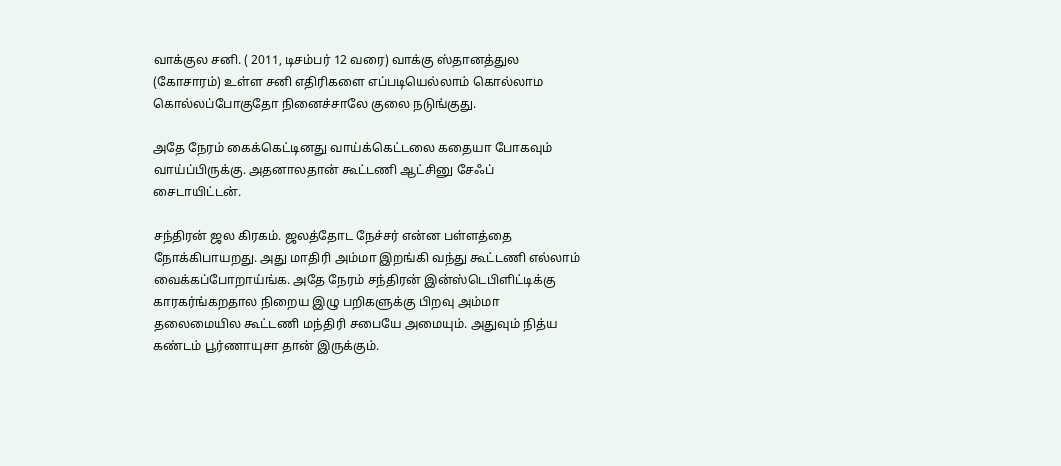வாக்குல சனி. ( 2011, டிசம்பர் 12 வரை) வாக்கு ஸ்தானத்துல (கோசாரம்) உள்ள சனி எதிரிகளை எப்படியெல்லாம் கொல்லாம கொல்லப்போகுதோ நினைச்சாலே குலை நடுங்குது.

அதே நேரம் கைக்கெட்டினது வாய்க்கெட்டலை கதையா போகவும் வாய்ப்பிருக்கு. அதனாலதான் கூட்டணி ஆட்சினு சேஃப் சைடாயிட்டன்.

சந்திரன் ஜல கிரகம். ஜலத்தோட நேச்சர் என்ன பள்ளத்தை நோக்கிபாயறது. அது மாதிரி அம்மா இறங்கி வந்து கூட்டணி எல்லாம் வைக்கப்போறாய்ங்க. அதே நேரம் சந்திரன் இன்ஸ்டெபிளிட்டிக்கு காரகர்ங்கறதால நிறைய இழு பறிகளுக்கு பிறவு அம்மா தலைமையில கூட்டணி மந்திரி சபையே அமையும். அதுவும் நித்ய கண்டம் பூர்ணாயுசா தான் இருக்கும்.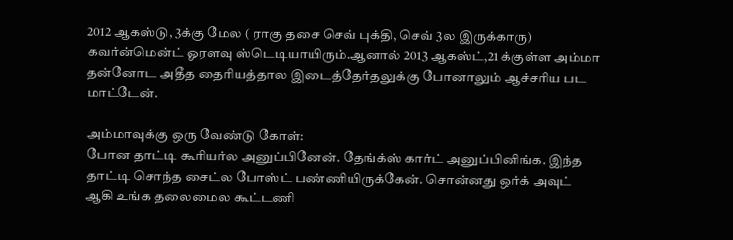2012 ஆகஸ்டு, 3க்கு மேல ( ராகு தசை செவ் புக்தி, செவ் 3ல இருக்காரு) கவர்ன்மென்ட் ஓரளவு ஸ்டெடியாயிரும்.ஆனால் 2013 ஆகஸ்ட்,21 க்குள்ள அம்மா தன்னோட அதீத தைரியத்தால இடைத்தேர்தலுக்கு போனாலும் ஆச்சரிய பட மாட்டேன்.

அம்மாவுக்கு ஒரு வேண்டு கோள்:
போன தாட்டி கூரியர்ல அனுப்பினேன். தேங்க்ஸ் கார்ட் அனுப்பினிங்க. இந்த தாட்டி சொந்த சைட்ல போஸ்ட் பண்ணியிருக்கேன். சொன்னது ஒர்க் அவுட் ஆகி உங்க தலைமைல கூட்டணி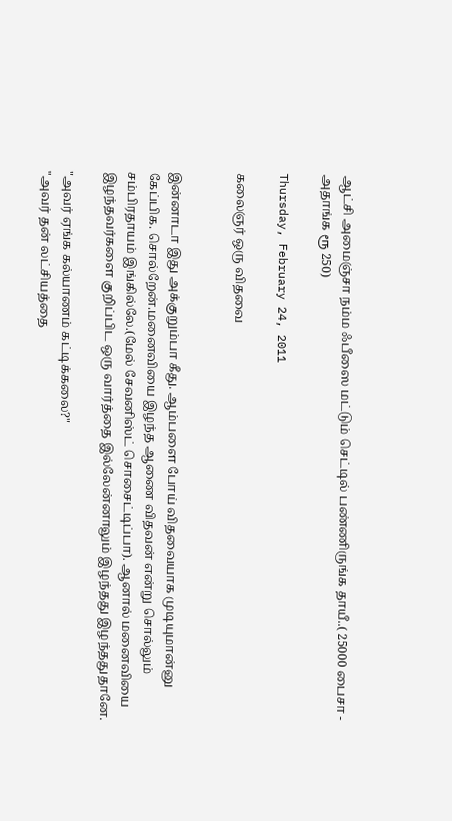ஆட்சி அமைஞ்சா நம்ம ஃபீஸை மட்டும் செட்டில் பண்ணிருங்க தாயீ..( 25000 பைசா - அதாங்க ரூ 250)

Thursday, February 24, 2011

கலைஞர் ஒரு விதவை


இன்னாடா இது அக்குறும்பா கீது. ஆம்பளை போய் விதவையாக முடியுமான்னு கேப்பிக. சொல்றேன்.மனைவியை இழந்த ஆணை விதவன் என்று சொல்லும் சம்பிரதாயம் இங்கில்லே.(மேல் சேவனிஸ்ட் சொசைட்டிப்பா). ஆனால் மனைவியை இழந்தவர்களை குறிப்பிட ஒரு வார்த்தை இல்லேன்னாலும் இழந்தது இழந்ததுதானே.

"அவர் ஏங்க கல்யாணம் கட்டிக்கலை?"
"அவர் தன் லட்சியத்தை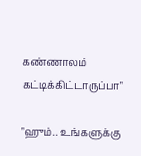கண்ணாலம் கட்டிக்கிட்டாருப்பா"

"ஹும்.. உங்களுக்கு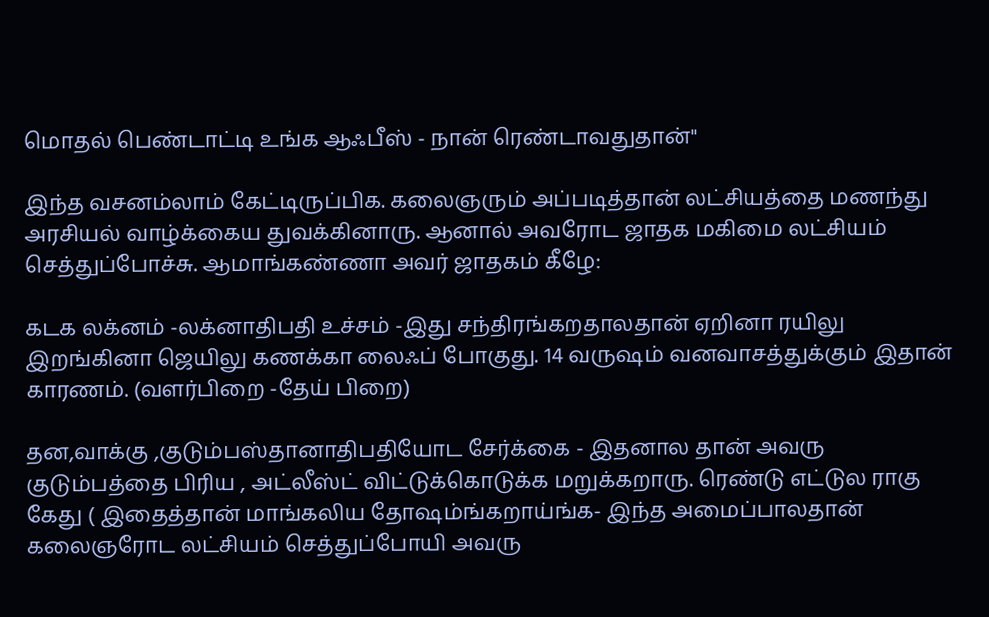மொதல் பெண்டாட்டி உங்க ஆஃபீஸ் - நான் ரெண்டாவதுதான்"

இந்த வசனம்லாம் கேட்டிருப்பிக. கலைஞரும் அப்படித்தான் லட்சியத்தை மணந்து அரசியல் வாழ்க்கைய துவக்கினாரு. ஆனால் அவரோட ஜாதக மகிமை லட்சியம் செத்துப்போச்சு. ஆமாங்கண்ணா அவர் ஜாதகம் கீழே:

கடக லக்னம் -லக்னாதிபதி உச்சம் -இது சந்திரங்கறதாலதான் ஏறினா ரயிலு இறங்கினா ஜெயிலு கணக்கா லைஃப் போகுது. 14 வருஷம் வனவாசத்துக்கும் இதான் காரணம். (வளர்பிறை -தேய் பிறை)

தன,வாக்கு ,குடும்பஸ்தானாதிபதியோட சேர்க்கை - இதனால தான் அவரு குடும்பத்தை பிரிய , அட்லீஸ்ட் விட்டுக்கொடுக்க மறுக்கறாரு. ரெண்டு எட்டுல ராகு கேது ( இதைத்தான் மாங்கலிய தோஷம்ங்கறாய்ங்க- இந்த அமைப்பாலதான் கலைஞரோட லட்சியம் செத்துப்போயி அவரு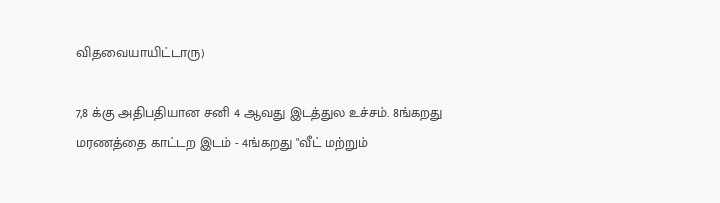விதவையாயிட்டாரு)

7,8 க்கு அதிபதியான சனி 4 ஆவது இடத்துல உச்சம். 8ங்கறது மரணத்தை காட்டற இடம் - 4ங்கறது "வீட் மற்றும்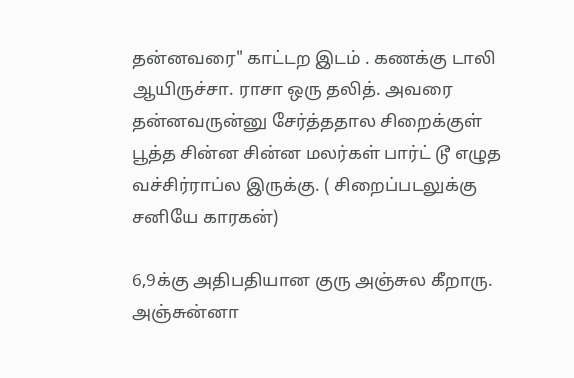தன்னவரை" காட்டற இடம் . கணக்கு டாலி ஆயிருச்சா. ராசா ஒரு தலித். அவரை தன்னவருன்னு சேர்த்ததால சிறைக்குள் பூத்த சின்ன சின்ன மலர்கள் பார்ட் டூ எழுத வச்சிர்ராப்ல இருக்கு. ( சிறைப்படலுக்கு சனியே காரகன்)

6,9க்கு அதிபதியான குரு அஞ்சுல கீறாரு. அஞ்சுன்னா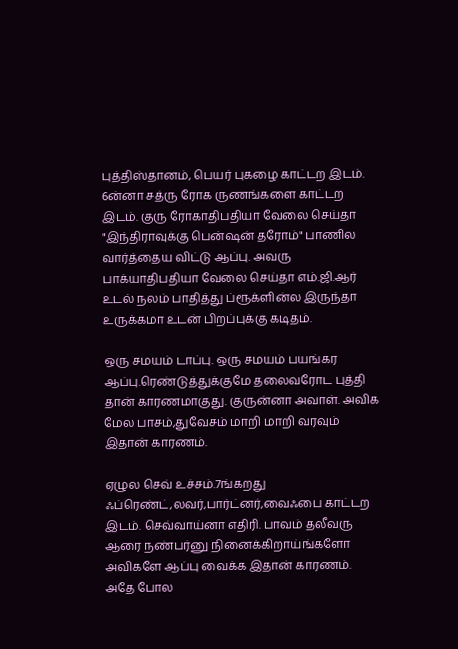புத்திஸ்தானம், பெயர் புகழை காட்டற இடம். 6ன்னா சத்ரு ரோக ருணங்களை காட்டற இடம். குரு ரோகாதிபதியா வேலை செய்தா "இந்திராவுக்கு பென்ஷன் தரோம்" பாணில வார்த்தைய விட்டு ஆப்பு. அவரு பாக்யாதிபதியா வேலை செய்தா எம்.ஜி.ஆர் உடல் நலம் பாதித்து ப்ரூக்ளின்ல இருந்தா உருக்கமா உடன் பிறப்புக்கு கடிதம்.

ஒரு சமயம் டாப்பு. ஒரு சமயம் பயங்கர ஆப்பு.ரெண்டுத்துக்குமே தலைவரோட புத்தி தான் காரணமாகுது. குருன்னா அவாள். அவிக மேல பாசம்,துவேசம் மாறி மாறி வரவும் இதான் காரணம்.

ஏழுல செவ் உச்சம்.7ங்கறது ஃப்ரெண்ட்,லவர்,பார்ட்னர்,வைஃபை காட்டற இடம். செவ்வாய்னா எதிரி. பாவம் தலீவரு ஆரை நண்பர்னு நினைக்கிறாய்ங்களோ அவிகளே ஆப்பு வைக்க இதான் காரணம். அதே போல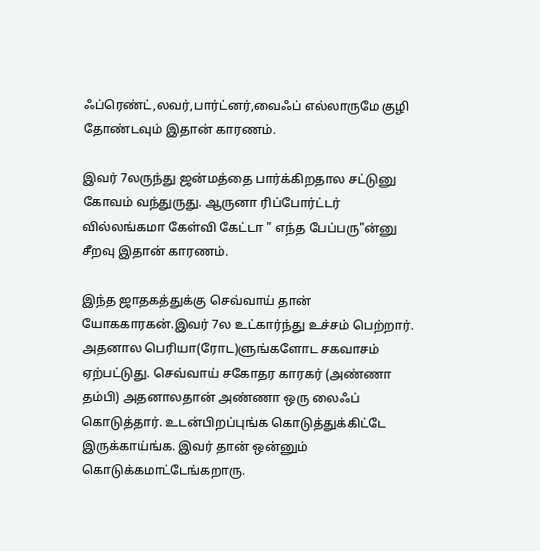ஃப்ரெண்ட்,லவர்,பார்ட்னர்,வைஃப் எல்லாருமே குழி தோண்டவும் இதான் காரணம்.

இவர் 7லருந்து ஜன்மத்தை பார்க்கிறதால சட்டுனு கோவம் வந்துருது. ஆருனா ரிப்போர்ட்டர் வில்லங்கமா கேள்வி கேட்டா " எந்த பேப்பரு"ன்னு சீறவு இதான் காரணம்.

இந்த ஜாதகத்துக்கு செவ்வாய் தான் யோககாரகன்.இவர் 7ல உட்கார்ந்து உச்சம் பெற்றார். அதனால பெரியா(ரோட)ளுங்களோட சகவாசம் ஏற்பட்டுது. செவ்வாய் சகோதர காரகர் (அண்ணா தம்பி) அதனாலதான் அண்ணா ஒரு லைஃப் கொடுத்தார். உடன்பிறப்புங்க கொடுத்துக்கிட்டே இருக்காய்ங்க. இவர் தான் ஒன்னும் கொடுக்கமாட்டேங்கறாரு.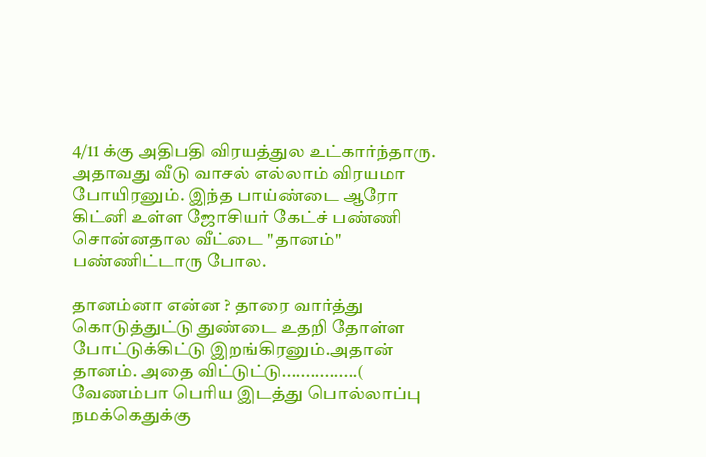4/11 க்கு அதிபதி விரயத்துல உட்கார்ந்தாரு. அதாவது வீடு வாசல் எல்லாம் விரயமா போயிரனும். இந்த பாய்ண்டை ஆரோ கிட்னி உள்ள ஜோசியர் கேட்ச் பண்ணி சொன்னதால வீட்டை "தானம்" பண்ணிட்டாரு போல.

தானம்னா என்ன ? தாரை வார்த்து கொடுத்துட்டு துண்டை உதறி தோள்ள போட்டுக்கிட்டு இறங்கிரனும்.அதான் தானம். அதை விட்டுட்டு................( வேணம்பா பெரிய இடத்து பொல்லாப்பு நமக்கெதுக்கு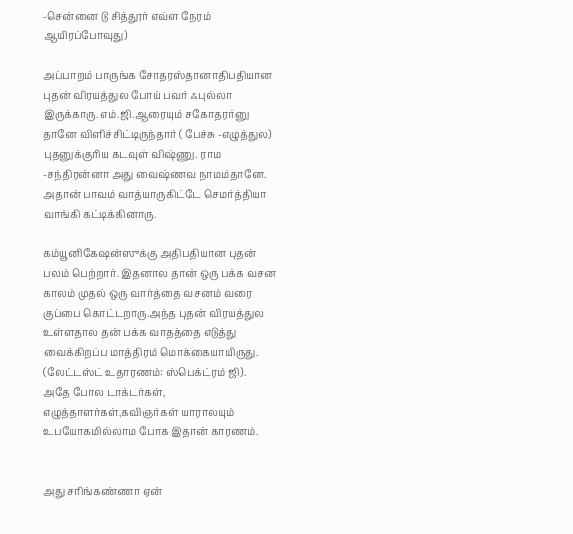-சென்னை டு சித்தூர் எவ்ள நேரம் ஆயிரப்போவுது)

அப்பாறம் பாருங்க சோதரஸ்தானாதிபதியான புதன் விரயத்துல போய் பவர் ஃபுல்லா இருக்காரு. எம்.ஜி.ஆரையும் சகோதரர்னு தானே விளிச்சிட்டிருந்தார் ( பேச்சு -எழுத்துல) புதனுக்குரிய கடவுள் விஷ்ணு. ராம -சந்திரன்னா அது வைஷ்ணவ நாமம்தானே. அதான் பாவம் வாத்யாருகிட்டே செமர்த்தியா வாங்கி கட்டிக்கினாரு.

கம்யூனிகேஷன்ஸுக்கு அதிபதியான புதன் பலம் பெற்றார். இதனால தான் ஒரு பக்க வசன காலம் முதல் ஒரு வார்த்தை வசனம் வரை குப்பை கொட்டறாரு.அந்த புதன் விரயத்துல உள்ளதால தன் பக்க வாதத்தை எடுத்து வைக்கிறப்ப மாத்திரம் மொக்கையாயிருது. (லேட்டஸ்ட் உதாரணம்: ஸ்பெக்ட்ரம் ஜி).
அதே போல டாக்டர்கள், எழுத்தாளர்கள்,கவிஞர்கள் யாராலயும் உபயோகமில்லாம போக இதான் காரணம்.


அது சரிங்கண்ணா ஏன்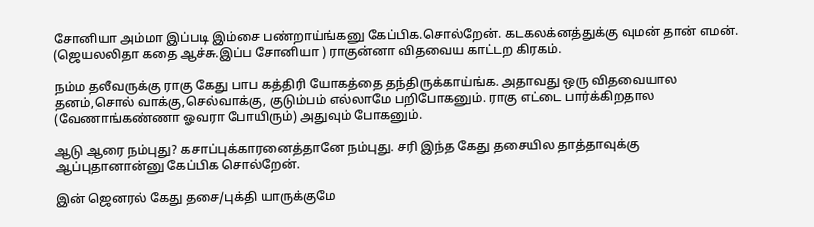சோனியா அம்மா இப்படி இம்சை பண்றாய்ங்கனு கேப்பிக.சொல்றேன். கடகலக்னத்துக்கு வுமன் தான் எமன். (ஜெயலலிதா கதை ஆச்சு.இப்ப சோனியா ) ராகுன்னா விதவைய காட்டற கிரகம்.

நம்ம தலீவருக்கு ராகு கேது பாப கத்திரி யோகத்தை தந்திருக்காய்ங்க. அதாவது ஒரு விதவையால தனம்,சொல் வாக்கு,செல்வாக்கு, குடும்பம் எல்லாமே பறிபோகனும். ராகு எட்டை பார்க்கிறதால (வேணாங்கண்ணா ஓவரா போயிரும்) அதுவும் போகனும்.

ஆடு ஆரை நம்புது? கசாப்புக்காரனைத்தானே நம்புது. சரி இந்த கேது தசையில தாத்தாவுக்கு ஆப்புதானான்னு கேப்பிக சொல்றேன்.

இன் ஜெனரல் கேது தசை/புக்தி யாருக்குமே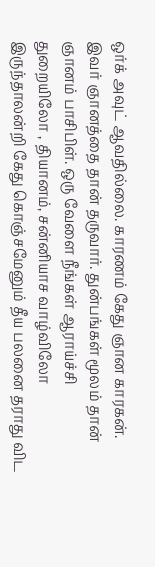ஒர்க் அவுட் ஆவதில்லை. காரணம் கேது ஞான காரகன். இவர் ஞானத்தை தான் தருவார். துன்பங்கள் மூலம் தான் ஞானம் பாசிபிள். ஒரு வேளை நீங்கள் ஆராய்ச்சி துறையிலோ , தியானம், சன்னியாச வாழ்விலோ இருந்தாலன்றி கேது கொஞ்சமேனும் தீய பலனை தராது விட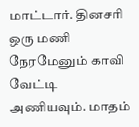மாட்டார். தினசரி ஒரு மணி நேரமேனும் காவி வேட்டி அணியவும். மாதம்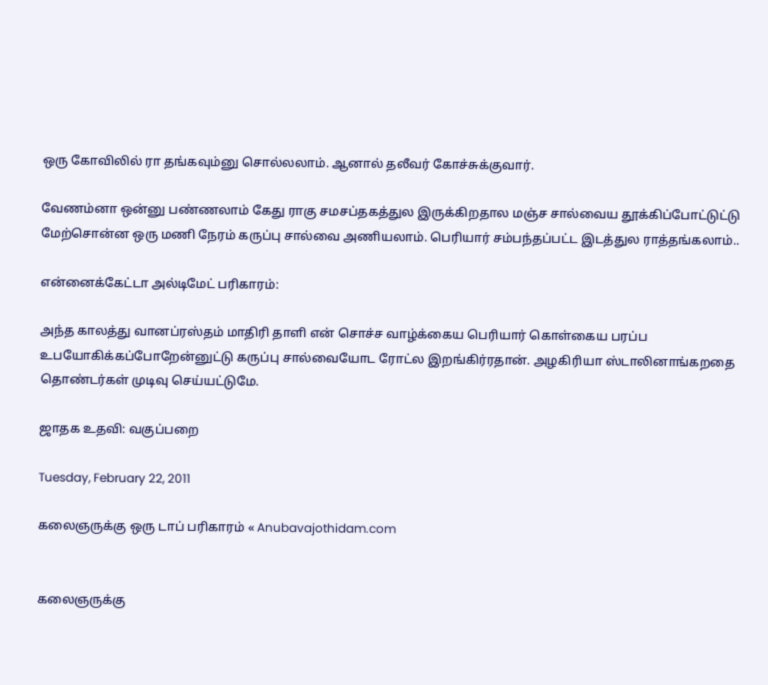ஒரு கோவிலில் ரா தங்கவும்னு சொல்லலாம். ஆனால் தலீவர் கோச்சுக்குவார்.

வேணம்னா ஒன்னு பண்ணலாம் கேது ராகு சமசப்தகத்துல இருக்கிறதால மஞ்ச சால்வைய தூக்கிப்போட்டுட்டு மேற்சொன்ன ஒரு மணி நேரம் கருப்பு சால்வை அணியலாம். பெரியார் சம்பந்தப்பட்ட இடத்துல ராத்தங்கலாம்..

என்னைக்கேட்டா அல்டிமேட் பரிகாரம்:

அந்த காலத்து வானப்ரஸ்தம் மாதிரி தாளி என் சொச்ச வாழ்க்கைய பெரியார் கொள்கைய பரப்ப உபயோகிக்கப்போறேன்னுட்டு கருப்பு சால்வையோட ரோட்ல இறங்கிர்ரதான். அழகிரியா ஸ்டாலினாங்கறதை தொண்டர்கள் முடிவு செய்யட்டுமே.

ஜாதக உதவி: வகுப்பறை

Tuesday, February 22, 2011

கலைஞருக்கு ஒரு டாப் பரிகாரம் « Anubavajothidam.com


கலைஞருக்கு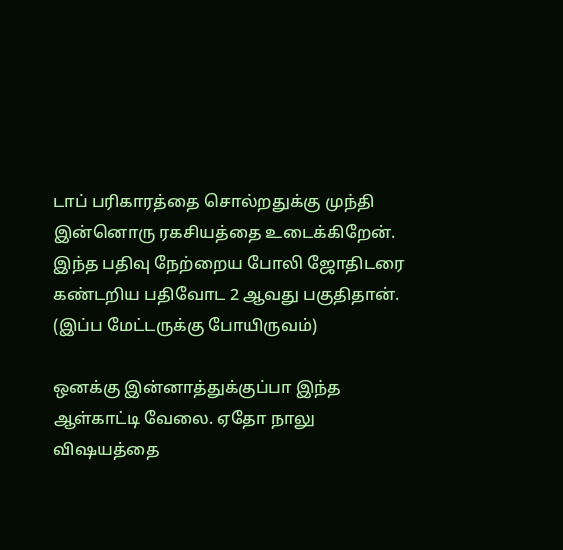டாப் பரிகாரத்தை சொல்றதுக்கு முந்தி இன்னொரு ரகசியத்தை உடைக்கிறேன். இந்த பதிவு நேற்றைய போலி ஜோதிடரை கண்டறிய பதிவோட 2 ஆவது பகுதிதான். (இப்ப மேட்டருக்கு போயிருவம்)

ஒனக்கு இன்னாத்துக்குப்பா இந்த ஆள்காட்டி வேலை. ஏதோ நாலு விஷயத்தை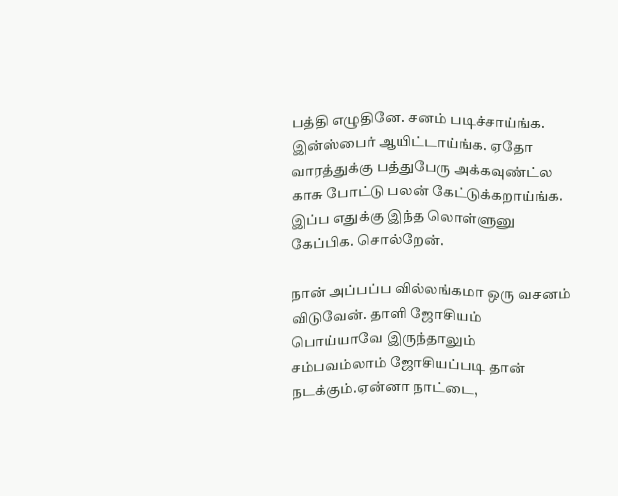பத்தி எழுதினே. சனம் படிச்சாய்ங்க. இன்ஸ்பைர் ஆயிட்டாய்ங்க. ஏதோ வாரத்துக்கு பத்துபேரு அக்கவுண்ட்ல காசு போட்டு பலன் கேட்டுக்கறாய்ங்க. இப்ப எதுக்கு இந்த லொள்ளுனு கேப்பிக. சொல்றேன்.

நான் அப்பப்ப வில்லங்கமா ஒரு வசனம் விடுவேன். தாளி ஜோசியம் பொய்யாவே இருந்தாலும் சம்பவம்லாம் ஜோசியப்படி தான் நடக்கும்.ஏன்னா நாட்டை,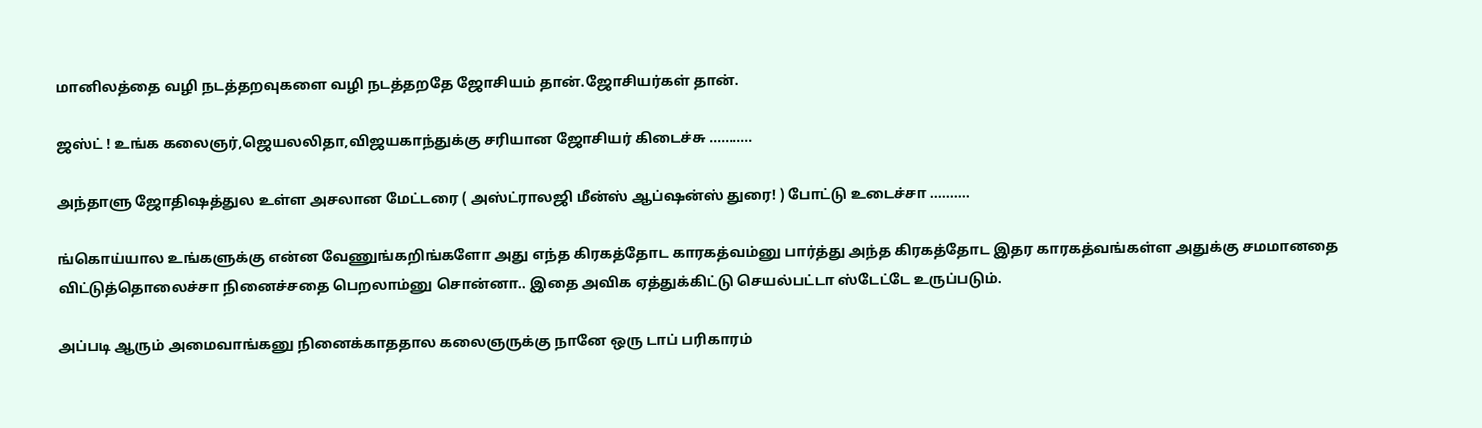மானிலத்தை வழி நடத்தறவுகளை வழி நடத்தறதே ஜோசியம் தான்.ஜோசியர்கள் தான்.

ஜஸ்ட் ! உங்க கலைஞர்,ஜெயலலிதா,விஜயகாந்துக்கு சரியான ஜோசியர் கிடைச்சு ...........

அந்தாளு ஜோதிஷத்துல உள்ள அசலான மேட்டரை ( அஸ்ட்ராலஜி மீன்ஸ் ஆப்ஷன்ஸ் துரை! ) போட்டு உடைச்சா ..........

ங்கொய்யால உங்களுக்கு என்ன வேணுங்கறிங்களோ அது எந்த கிரகத்தோட காரகத்வம்னு பார்த்து அந்த கிரகத்தோட இதர காரகத்வங்கள்ள அதுக்கு சமமானதை விட்டுத்தொலைச்சா நினைச்சதை பெறலாம்னு சொன்னா.. இதை அவிக ஏத்துக்கிட்டு செயல்பட்டா ஸ்டேட்டே உருப்படும்.

அப்படி ஆரும் அமைவாங்கனு நினைக்காததால கலைஞருக்கு நானே ஒரு டாப் பரிகாரம்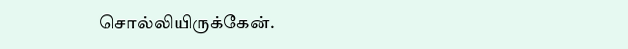சொல்லியிருக்கேன்.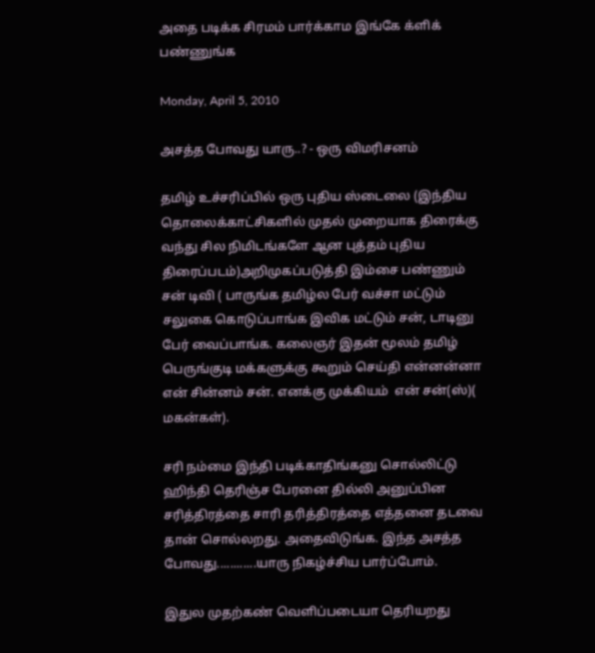அதை படிக்க சிரமம் பார்க்காம இங்கே க்ளிக் பண்ணுங்க

Monday, April 5, 2010

அசத்த போவது யாரு..? - ஒரு விமரிசனம்

தமிழ் உச்சரிப்பில் ஒரு புதிய ஸ்டைலை (இந்திய தொலைக்காட்சிகளில் முதல் முறையாக திரைக்கு வந்து சில நிமிடங்களே ஆன புத்தம் புதிய திரைப்படம்)அறிமுகப்படுத்தி இம்சை பண்ணும் சன் டிவி ( பாருங்க தமிழ்ல பேர் வச்சா மட்டும் சலுகை கொடுப்பாங்க இவிக மட்டும் சன், டாடினு பேர் வைப்பாங்க. கலைஞர் இதன் மூலம் தமிழ் பெருங்குடி மக்களுக்கு கூறும் செய்தி என்னன்னா என் சின்னம் சன். எனக்கு முக்கியம்  என் சன்(ஸ்)( மகன்கள்).

சரி நம்மை இந்தி படிக்காதிங்கனு சொல்லிட்டு ஹிந்தி தெரிஞ்ச பேரனை தில்லி அனுப்பின சரித்திரத்தை சாரி தரித்திரத்தை எத்தனை தடவை தான் சொல்லறது. அதைவிடுங்க. இந்த அசத்த போவது............யாரு நிகழ்ச்சிய பார்ப்போம்.

இதுல முதற்கண் வெளிப்படையா தெரியறது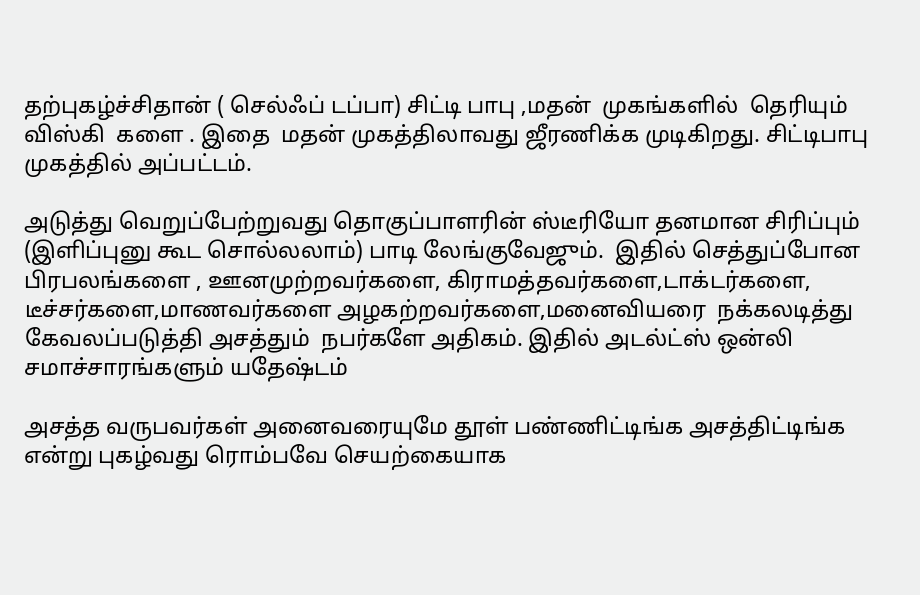தற்புகழ்ச்சிதான் ( செல்ஃப் டப்பா) சிட்டி பாபு ,மதன்  முகங்களில்  தெரியும் விஸ்கி  களை . இதை  மதன் முகத்திலாவது ஜீரணிக்க முடிகிறது. சிட்டிபாபு முகத்தில் அப்பட்டம்.

அடுத்து வெறுப்பேற்றுவது தொகுப்பாளரின் ஸ்டீரியோ தனமான சிரிப்பும் (இளிப்புனு கூட சொல்லலாம்) பாடி லேங்குவேஜும்.  இதில் செத்துப்போன பிரபலங்களை , ஊனமுற்றவர்களை, கிராமத்தவர்களை,டாக்டர்களை, டீச்சர்களை,மாணவர்களை அழகற்றவர்களை,மனைவியரை  நக்கலடித்து கேவலப்படுத்தி அசத்தும்  நபர்களே அதிகம். இதில் அடல்ட்ஸ் ஒன்லி சமாச்சாரங்களும் யதேஷ்டம்

அசத்த வருபவர்கள் அனைவரையுமே தூள் பண்ணிட்டிங்க அசத்திட்டிங்க என்று புகழ்வது ரொம்பவே செயற்கையாக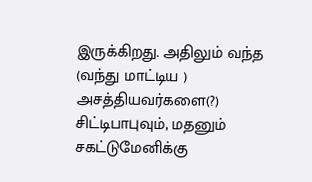இருக்கிறது. அதிலும் வந்த (வந்து மாட்டிய ) அசத்தியவர்களை(?) சிட்டிபாபுவும், மதனும் சகட்டுமேனிக்கு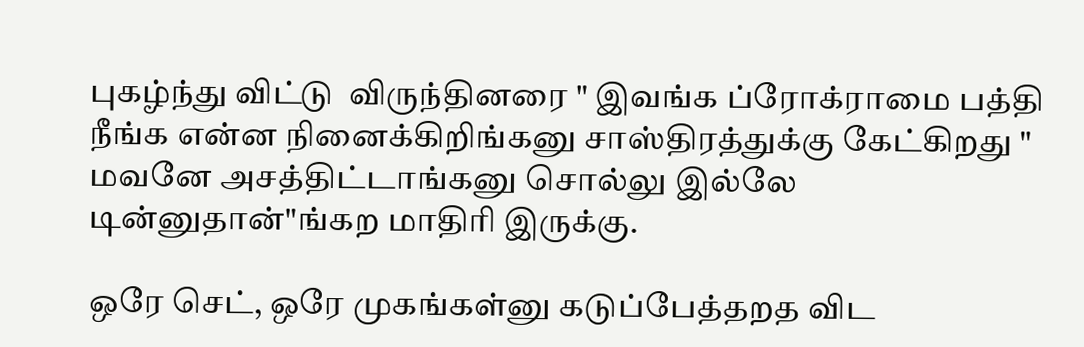புகழ்ந்து விட்டு  விருந்தினரை " இவங்க ப்ரோக்ராமை பத்தி நீங்க என்ன நினைக்கிறிங்கனு சாஸ்திரத்துக்கு கேட்கிறது " மவனே அசத்திட்டாங்கனு சொல்லு இல்லே டின்னுதான்"ங்கற மாதிரி இருக்கு.

ஒரே செட், ஒரே முகங்கள்னு கடுப்பேத்தறத விட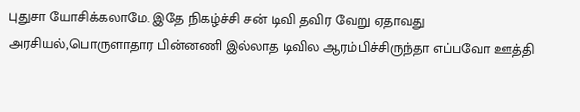புதுசா யோசிக்கலாமே. இதே நிகழ்ச்சி சன் டிவி தவிர வேறு ஏதாவது அரசியல்,பொருளாதார பின்னணி இல்லாத டிவில ஆரம்பிச்சிருந்தா எப்பவோ ஊத்தி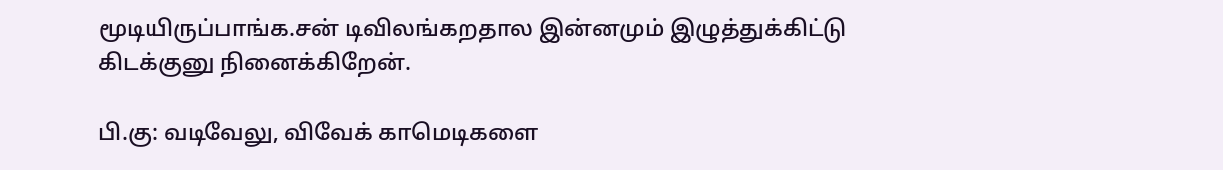மூடியிருப்பாங்க.சன் டிவிலங்கறதால இன்னமும் இழுத்துக்கிட்டு கிடக்குனு நினைக்கிறேன்.

பி.கு: வடிவேலு, விவேக் காமெடிகளை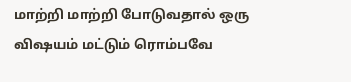மாற்றி மாற்றி போடுவதால் ஒரு விஷயம் மட்டும் ரொம்பவே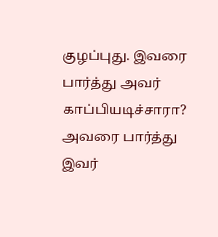குழப்புது. இவரை பார்த்து அவர் காப்பியடிச்சாரா? அவரை பார்த்து இவர்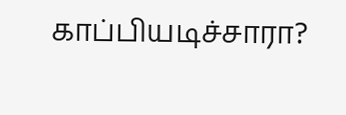காப்பியடிச்சாரா?